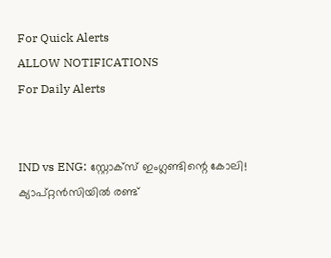For Quick Alerts
ALLOW NOTIFICATIONS
For Daily Alerts


IND vs ENG: സ്റ്റോക്‌സ് ഇംഗ്ലണ്ടിന്റെ കോലി! ക്യാപ്റ്റന്‍സിയില്‍ രണ്ട്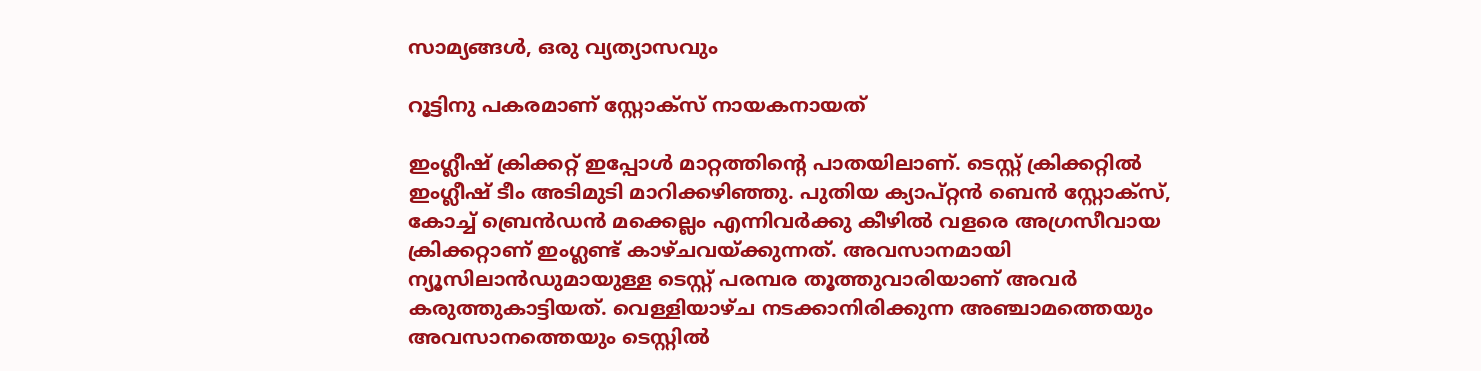സാമ്യങ്ങള്‍, ഒരു വ്യത്യാസവും

റൂട്ടിനു പകരമാണ് സ്റ്റോക്‌സ് നായകനായത്

ഇംഗ്ലീഷ് ക്രിക്കറ്റ് ഇപ്പോള്‍ മാറ്റത്തിന്റെ പാതയിലാണ്. ടെസ്റ്റ് ക്രിക്കറ്റില്‍ ഇംഗ്ലീഷ് ടീം അടിമുടി മാറിക്കഴിഞ്ഞു. പുതിയ ക്യാപ്റ്റന്‍ ബെന്‍ സ്റ്റോക്‌സ്, കോച്ച് ബ്രെന്‍ഡന്‍ മക്കെല്ലം എന്നിവര്‍ക്കു കീഴില്‍ വളരെ അഗ്രസീവായ ക്രിക്കറ്റാണ് ഇംഗ്ലണ്ട് കാഴ്ചവയ്ക്കുന്നത്. അവസാനമായി ന്യൂസിലാന്‍ഡുമായുള്ള ടെസ്റ്റ് പരമ്പര തൂത്തുവാരിയാണ് അവര്‍ കരുത്തുകാട്ടിയത്. വെള്ളിയാഴ്ച നടക്കാനിരിക്കുന്ന അഞ്ചാമത്തെയും അവസാനത്തെയും ടെസ്റ്റില്‍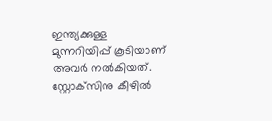ഇന്ത്യക്കുള്ള മുന്നറിയിപ്പ് കൂടിയാണ് അവര്‍ നല്‍കിയത്. സ്റ്റോക്‌സിനു കീഴില്‍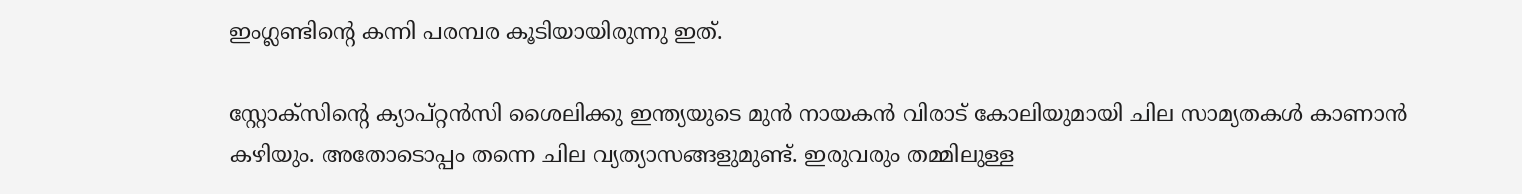ഇംഗ്ലണ്ടിന്റെ കന്നി പരമ്പര കൂടിയായിരുന്നു ഇത്.

സ്റ്റോക്‌സിന്റെ ക്യാപ്റ്റന്‍സി ശൈലിക്കു ഇന്ത്യയുടെ മുന്‍ നായകന്‍ വിരാട് കോലിയുമായി ചില സാമ്യതകള്‍ കാണാന്‍ കഴിയും. അതോടൊപ്പം തന്നെ ചില വ്യത്യാസങ്ങളുമുണ്ട്. ഇരുവരും തമ്മിലുള്ള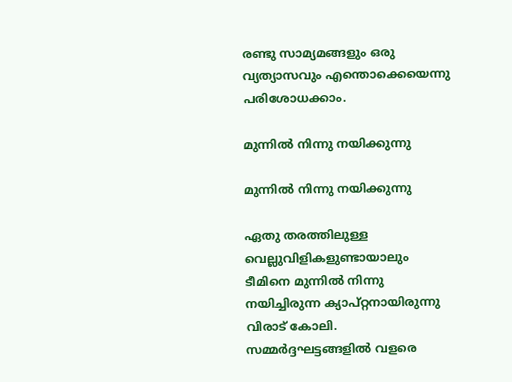രണ്ടു സാമ്യമങ്ങളും ഒരു വ്യത്യാസവും എന്തൊക്കെയെന്നു പരിശോധക്കാം.

മുന്നില്‍ നിന്നു നയിക്കുന്നു

മുന്നില്‍ നിന്നു നയിക്കുന്നു

ഏതു തരത്തിലുള്ള വെല്ലുവിളികളുണ്ടായാലും ടീമിനെ മുന്നില്‍ നിന്നു നയിച്ചിരുന്ന ക്യാപ്റ്റനായിരുന്നു വിരാട് കോലി. സമ്മര്‍ദ്ദഘട്ടങ്ങളില്‍ വളരെ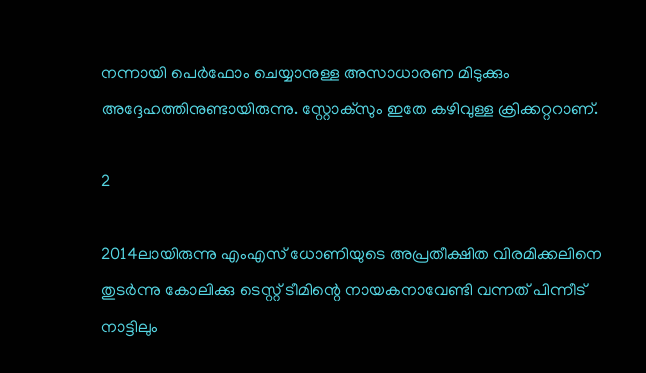നന്നായി പെര്‍ഫോം ചെയ്യാനുള്ള അസാധാരണ മിടുക്കും അദ്ദേഹത്തിനുണ്ടായിരുന്നു. സ്റ്റോക്‌സും ഇതേ കഴിവുള്ള ക്രിക്കറ്ററാണ്.

2

2014ലായിരുന്നു എംഎസ് ധോണിയുടെ അപ്രതീക്ഷിത വിരമിക്കലിനെ തുടര്‍ന്നു കോലിക്കു ടെസ്റ്റ് ടീമിന്റെ നായകനാവേണ്ടി വന്നത് പിന്നീട് നാട്ടിലും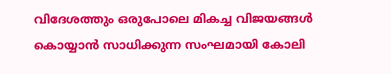വിദേശത്തും ഒരുപോലെ മികച്ച വിജയങ്ങള്‍ കൊയ്യാന്‍ സാധിക്കുന്ന സംഘമായി കോലി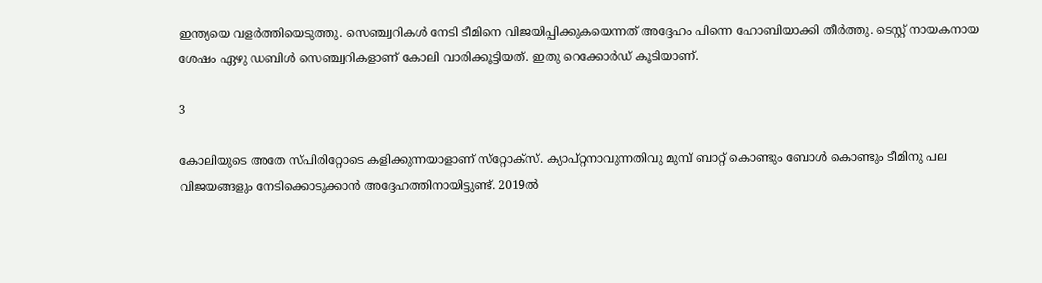ഇന്ത്യയെ വളര്‍ത്തിയെടുത്തു. സെഞ്ച്വറികള്‍ നേടി ടീമിനെ വിജയിപ്പിക്കുകയെന്നത് അദ്ദേഹം പിന്നെ ഹോബിയാക്കി തീര്‍ത്തു. ടെസ്റ്റ് നായകനായ ശേഷം ഏഴു ഡബിള്‍ സെഞ്ച്വറികളാണ് കോലി വാരിക്കൂട്ടിയത്. ഇതു റെക്കോര്‍ഡ് കൂടിയാണ്.

3

കോലിയുടെ അതേ സ്പിരിറ്റോടെ കളിക്കുന്നയാളാണ് സ്‌റ്റോക്‌സ്. ക്യാപ്റ്റനാവുന്നതിവു മുമ്പ് ബാറ്റ് കൊണ്ടും ബോള്‍ കൊണ്ടും ടീമിനു പല വിജയങ്ങളും നേടിക്കൊടുക്കാന്‍ അദ്ദേഹത്തിനായിട്ടുണ്ട്. 2019ല്‍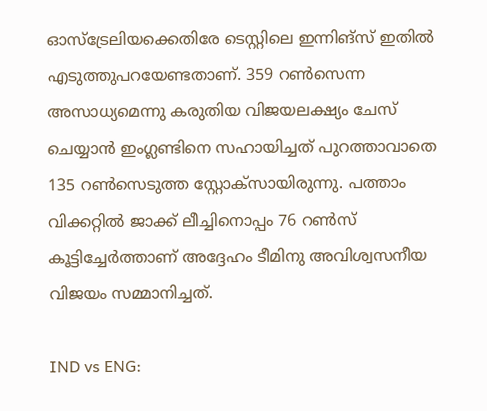ഓസ്‌ട്രേലിയക്കെതിരേ ടെസ്റ്റിലെ ഇന്നിങ്‌സ് ഇതില്‍ എടുത്തുപറയേണ്ടതാണ്. 359 റണ്‍സെന്ന അസാധ്യമെന്നു കരുതിയ വിജയലക്ഷ്യം ചേസ് ചെയ്യാന്‍ ഇംഗ്ലണ്ടിനെ സഹായിച്ചത് പുറത്താവാതെ 135 റണ്‍സെടുത്ത സ്റ്റോക്‌സായിരുന്നു. പത്താം വിക്കറ്റില്‍ ജാക്ക് ലീച്ചിനൊപ്പം 76 റണ്‍സ് കൂട്ടിച്ചേര്‍ത്താണ് അദ്ദേഹം ടീമിനു അവിശ്വസനീയ വിജയം സമ്മാനിച്ചത്.

IND vs ENG: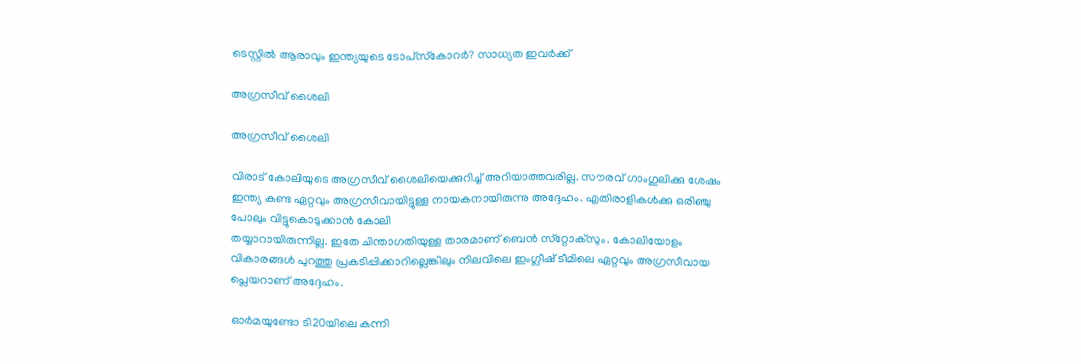ടെസ്റ്റില്‍ ആരാവും ഇന്ത്യയുടെ ടോപ്‌സ്‌കോറര്‍? സാധ്യത ഇവര്‍ക്ക്

അഗ്രസീവ് ശൈലി

അഗ്രസീവ് ശൈലി

വിരാട് കോലിയുടെ അഗ്രസീവ് ശൈലിയെക്കുറിച്ച് അറിയാത്തവരില്ല. സൗരവ് ഗാംഗുലിക്കു ശേഷം ഇന്ത്യ കണ്ട ഏറ്റവും അഗ്രസീവായിട്ടുള്ള നായകനായിരുന്നു അദ്ദേഹം. എതിരാളികള്‍ക്കു ഒരിഞ്ചു പോലും വിട്ടുകൊടുക്കാന്‍ കോലി
തയ്യാറായിരുന്നില്ല. ഇതേ ചിന്താഗതിയുള്ള താരമാണ് ബെന്‍ സ്‌റ്റോക്‌സും. കോലിയോളം വികാരങ്ങള്‍ പുറത്തു പ്രകടിപ്പിക്കാറില്ലെങ്കിലും നിലവിലെ ഇംഗ്ലീഷ് ടീമിലെ ഏറ്റവും അഗ്രസീവായ പ്ലെയറാണ് അദ്ദേഹം.

ഓര്‍മയുണ്ടോ ടി20യിലെ കന്നി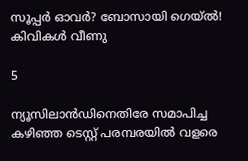സൂപ്പര്‍ ഓവര്‍? ബോസായി ഗെയ്ല്‍! കിവികള്‍ വീണു

5

ന്യൂസിലാന്‍ഡിനെതിരേ സമാപിച്ച കഴിഞ്ഞ ടെസ്റ്റ് പരമ്പരയില്‍ വളരെ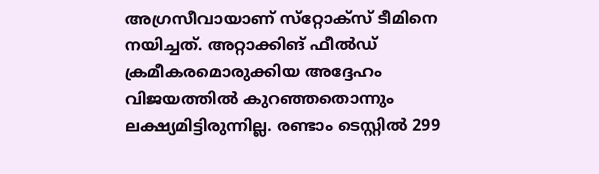അഗ്രസീവായാണ് സ്‌റ്റോക്‌സ് ടീമിനെ നയിച്ചത്. അറ്റാക്കിങ് ഫീല്‍ഡ് ക്രമീകരമൊരുക്കിയ അദ്ദേഹം വിജയത്തില്‍ കുറഞ്ഞതൊന്നും ലക്ഷ്യമിട്ടിരുന്നില്ല. രണ്ടാം ടെസ്റ്റില്‍ 299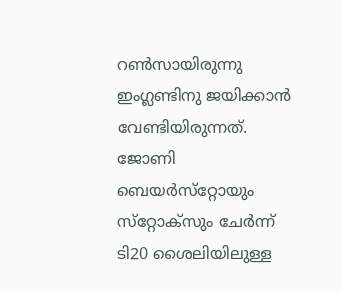റണ്‍സായിരുന്നു ഇംഗ്ലണ്ടിനു ജയിക്കാന്‍ വേണ്ടിയിരുന്നത്. ജോണി ബെയര്‍സ്‌റ്റോയും സ്‌റ്റോക്‌സും ചേര്‍ന്ന് ടി20 ശൈലിയിലുള്ള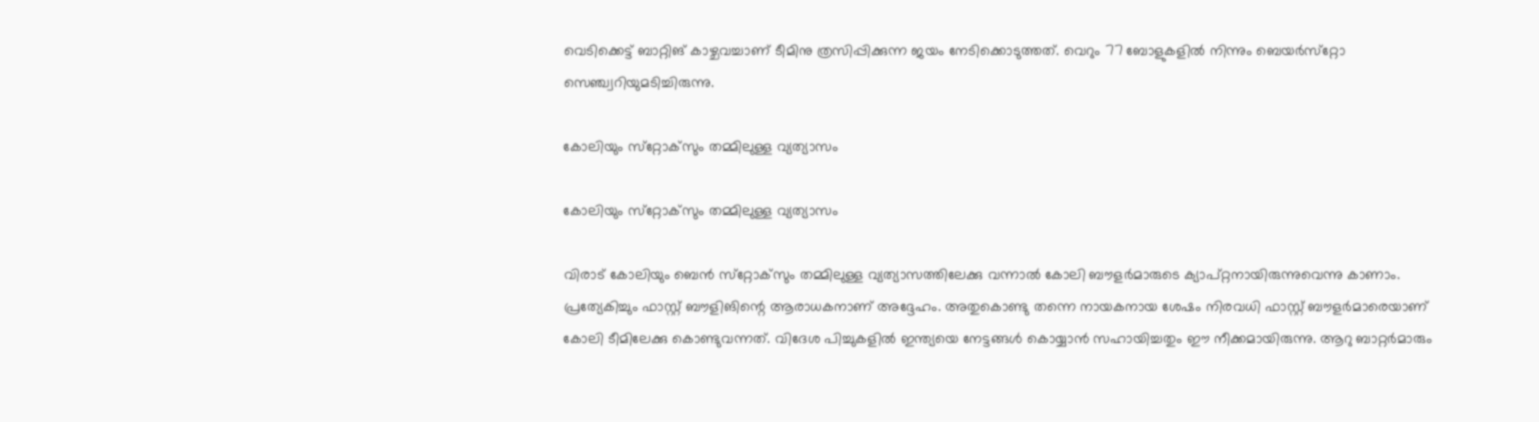വെടിക്കെട്ട് ബാറ്റിങ് കാഴ്ചവച്ചാണ് ടീമിനു ത്രസിപ്പിക്കുന്ന ജയം നേടിക്കൊടുത്തത്. വെറും 77 ബോളുകളില്‍ നിന്നും ബെയര്‍സ്‌റ്റോ സെഞ്ച്വറിയുമടിച്ചിരുന്നു.

കോലിയും സ്‌റ്റോക്‌സും തമ്മിലുള്ള വ്യത്യാസം

കോലിയും സ്‌റ്റോക്‌സും തമ്മിലുള്ള വ്യത്യാസം

വിരാട് കോലിയും ബെന്‍ സ്‌റ്റോക്‌സും തമ്മിലുള്ള വ്യത്യാസത്തിലേക്കു വന്നാല്‍ കോലി ബൗളര്‍മാരുടെ ക്യാപ്റ്റനായിരുന്നുവെന്നു കാണാം. പ്രത്യേകിച്ചും ഫാസ്റ്റ് ബൗളിങിന്റെ ആരാധകനാണ് അദ്ദേഹം. അതുകൊണ്ടു തന്നെ നായകനായ ശേഷം നിരവധി ഫാസ്റ്റ് ബൗളര്‍മാരെയാണ് കോലി ടീമിലേക്കു കൊണ്ടുവന്നത്. വിദേശ പിച്ചുകളില്‍ ഇന്ത്യയെ നേട്ടങ്ങള്‍ കൊയ്യാന്‍ സഹായിച്ചതും ഈ നീക്കമായിരുന്നു. ആറു ബാറ്റര്‍മാരും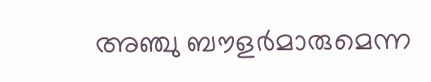അഞ്ചു ബൗളര്‍മാരുമെന്ന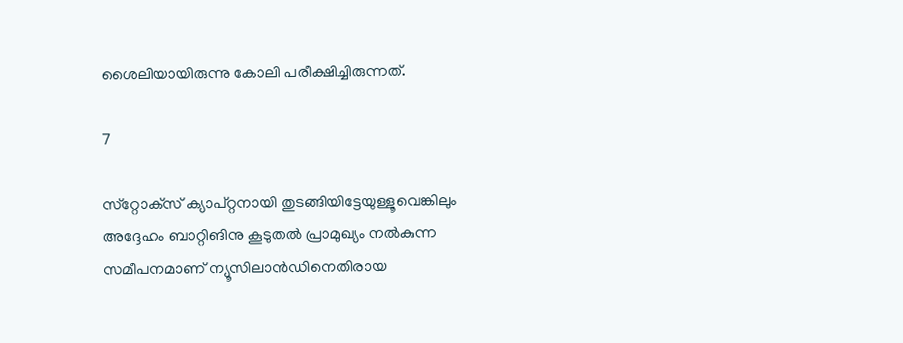ശൈലിയായിരുന്നു കോലി പരീക്ഷിച്ചിരുന്നത്.

7

സ്‌റ്റോക്‌സ് ക്യാപ്റ്റനായി തുടങ്ങിയിട്ടേയുള്ളൂവെങ്കിലും അദ്ദേഹം ബാറ്റിങിനു കൂടുതല്‍ പ്രാമുഖ്യം നല്‍കുന്ന സമീപനമാണ് ന്യൂസിലാന്‍ഡിനെതിരായ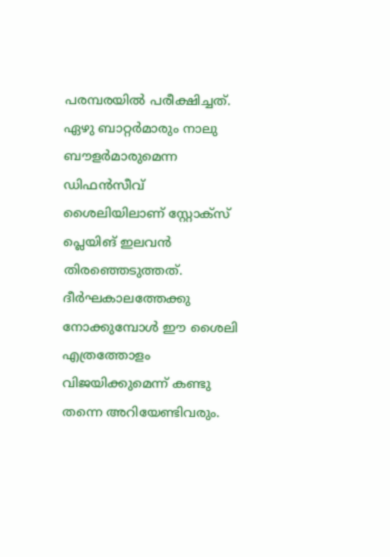പരമ്പരയില്‍ പരീക്ഷിച്ചത്. ഏഴു ബാറ്റര്‍മാരും നാലു ബൗളര്‍മാരുമെന്ന ഡിഫന്‍സീവ് ശൈലിയിലാണ് സ്റ്റോക്‌സ് പ്ലെയിങ് ഇലവന്‍ തിരഞ്ഞെടുത്തത്. ദീര്‍ഘകാലത്തേക്കു നോക്കുമ്പോള്‍ ഈ ശൈലി എത്രത്തോളം വിജയിക്കുമെന്ന് കണ്ടു തന്നെ അറിയേണ്ടിവരും.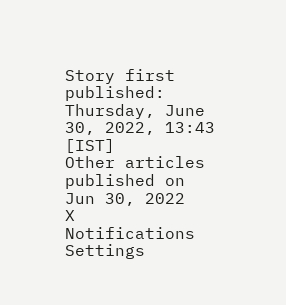Story first published: Thursday, June 30, 2022, 13:43 [IST]
Other articles published on Jun 30, 2022
X
Notifications
Settings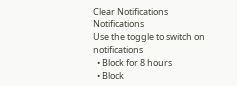Clear Notifications
Notifications
Use the toggle to switch on notifications
  • Block for 8 hours
  • Block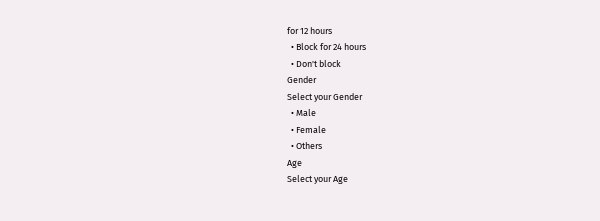for 12 hours
  • Block for 24 hours
  • Don't block
Gender
Select your Gender
  • Male
  • Female
  • Others
Age
Select your Age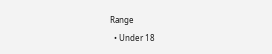Range
  • Under 18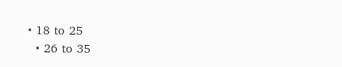• 18 to 25
  • 26 to 35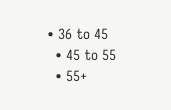• 36 to 45
  • 45 to 55
  • 55+